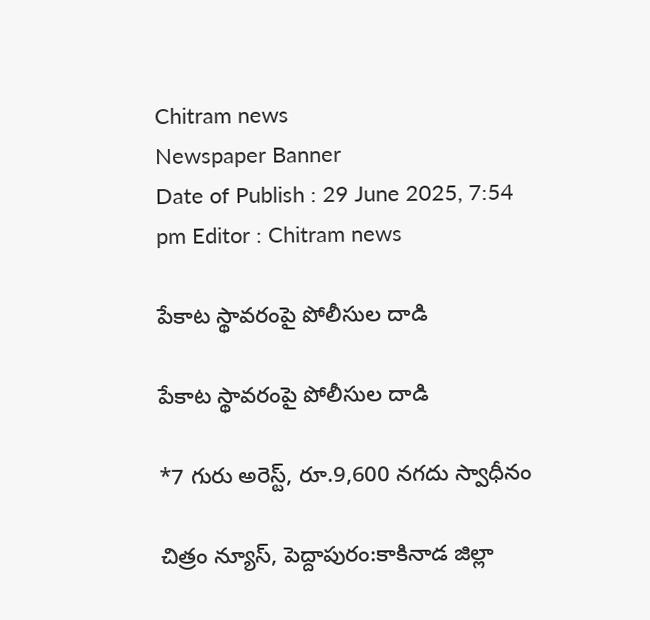Chitram news
Newspaper Banner
Date of Publish : 29 June 2025, 7:54 pm Editor : Chitram news

పేకాట స్థావరంపై పోలీసుల దాడి

పేకాట స్థావరంపై పోలీసుల దాడి

*7 గురు అరెస్ట్, రూ.9,600 నగదు స్వాధీనం

చిత్రం న్యూస్, పెద్దాపురం:కాకినాడ జిల్లా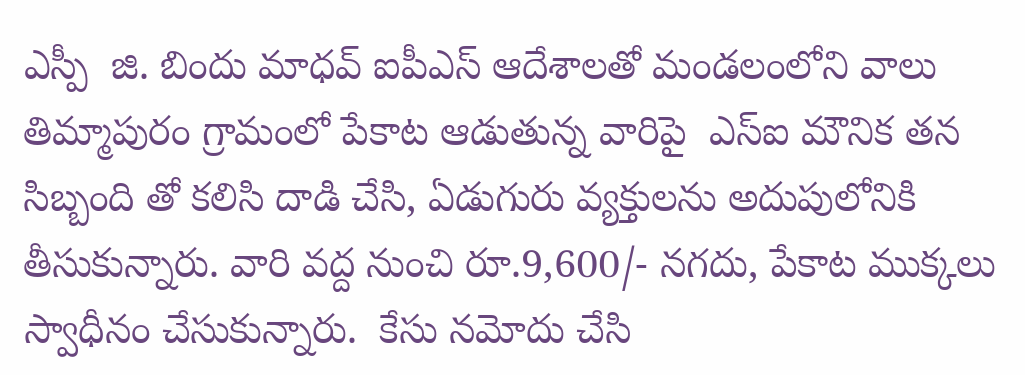ఎస్పీ  జి. బిందు మాధవ్ ఐపీఎస్ ఆదేశాలతో మండలంలోని వాలు తిమ్మాపురం గ్రామంలో పేకాట ఆడుతున్న వారిపై  ఎస్ఐ మౌనిక తన సిబ్బంది తో కలిసి దాడి చేసి, ఏడుగురు వ్యక్తులను అదుపులోనికి తీసుకున్నారు. వారి వద్ద నుంచి రూ.9,600/- నగదు, పేకాట ముక్కలు స్వాధీనం చేసుకున్నారు.  కేసు నమోదు చేసి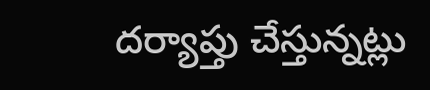దర్యాప్తు చేస్తున్నట్లు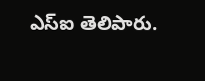ఎస్ఐ తెలిపారు.